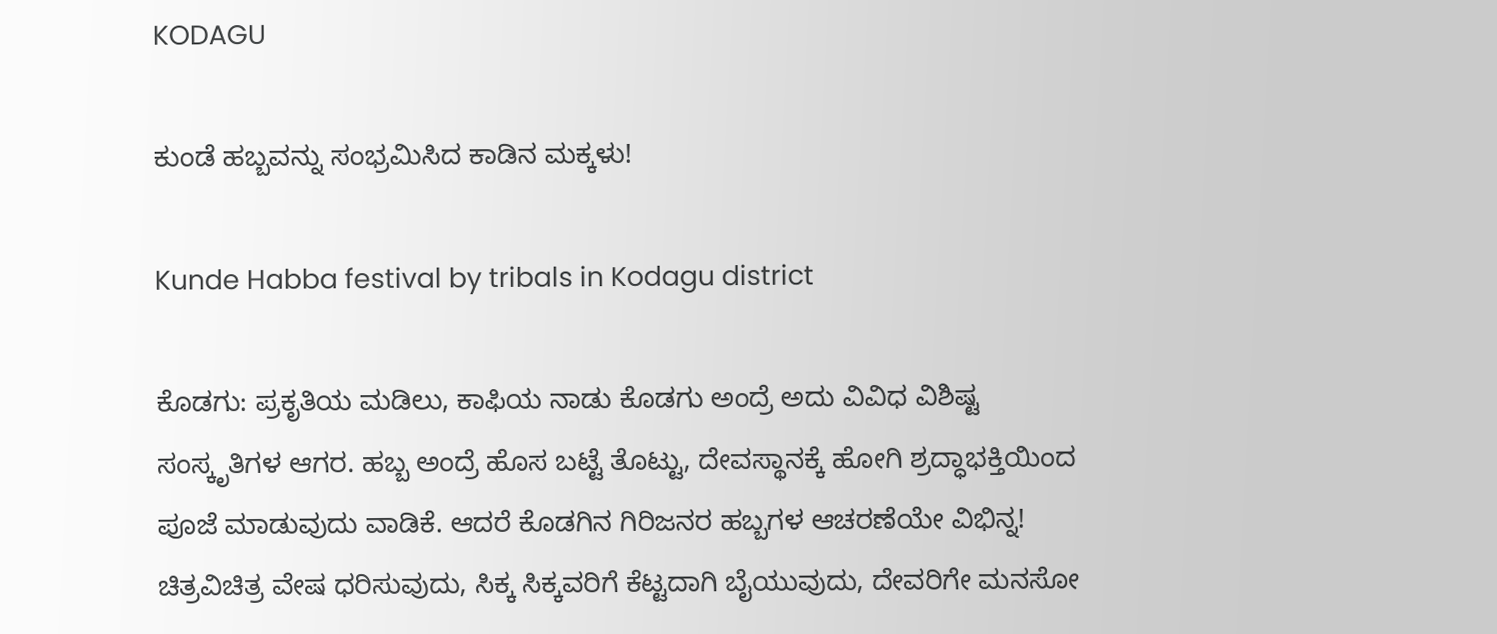KODAGU

ಕುಂಡೆ ಹಬ್ಬವನ್ನು ಸಂಭ್ರಮಿಸಿದ ಕಾಡಿನ ಮಕ್ಕಳು!

Kunde Habba festival by tribals in Kodagu district

ಕೊಡಗು: ಪ್ರಕೃತಿಯ ಮಡಿಲು, ಕಾಫಿಯ ನಾಡು ಕೊಡಗು ಅಂದ್ರೆ ಅದು ವಿವಿಧ ವಿಶಿಷ್ಟ ಸಂಸ್ಕೃತಿಗಳ ಆಗರ. ಹಬ್ಬ ಅಂದ್ರೆ ಹೊಸ ಬಟ್ಟೆ ತೊಟ್ಟು, ದೇವಸ್ಥಾನಕ್ಕೆ ಹೋಗಿ ಶ್ರದ್ಧಾಭಕ್ತಿಯಿಂದ ಪೂಜೆ ಮಾಡುವುದು ವಾಡಿಕೆ. ಆದರೆ ಕೊಡಗಿನ ಗಿರಿಜನರ ಹಬ್ಬಗಳ ಆಚರಣೆಯೇ ವಿಭಿನ್ನ! ಚಿತ್ರವಿಚಿತ್ರ ವೇಷ ಧರಿಸುವುದು, ಸಿಕ್ಕ ಸಿಕ್ಕವರಿಗೆ ಕೆಟ್ಟದಾಗಿ ಬೈಯುವುದು, ದೇವರಿಗೇ ಮನಸೋ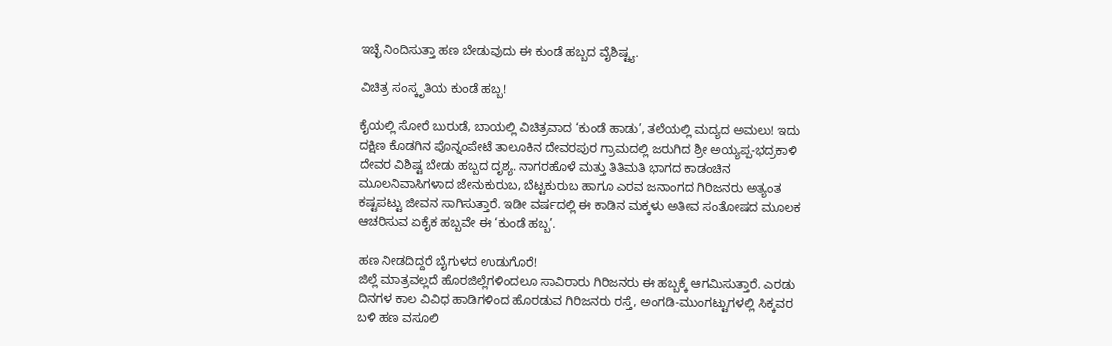ಇಚ್ಛೆ ನಿಂದಿಸುತ್ತಾ ಹಣ ಬೇಡುವುದು ಈ ಕುಂಡೆ ಹಬ್ಬದ ವೈಶಿಷ್ಟ್ಯ.

ವಿಚಿತ್ರ ಸಂಸ್ಕೃತಿಯ ಕುಂಡೆ ಹಬ್ಬ!

ಕೈಯಲ್ಲಿ ಸೋರೆ ಬುರುಡೆ, ಬಾಯಲ್ಲಿ ವಿಚಿತ್ರವಾದ ‘ಕುಂಡೆ ಹಾಡು’, ತಲೆಯಲ್ಲಿ ಮದ್ಯದ ಅಮಲು! ಇದು ದಕ್ಷಿಣ ಕೊಡಗಿನ ಪೊನ್ನಂಪೇಟೆ ತಾಲೂಕಿನ ದೇವರಪುರ ಗ್ರಾಮದಲ್ಲಿ ಜರುಗಿದ ಶ್ರೀ ಅಯ್ಯಪ್ಪ-ಭದ್ರಕಾಳಿ ದೇವರ ವಿಶಿಷ್ಟ ಬೇಡು ಹಬ್ಬದ ದೃಶ್ಯ. ನಾಗರಹೊಳೆ ಮತ್ತು ತಿತಿಮತಿ ಭಾಗದ ಕಾಡಂಚಿನ ಮೂಲನಿವಾಸಿಗಳಾದ ಜೇನುಕುರುಬ, ಬೆಟ್ಟಕುರುಬ ಹಾಗೂ ಎರವ ಜನಾಂಗದ ಗಿರಿಜನರು ಅತ್ಯಂತ ಕಷ್ಟಪಟ್ಟು ಜೀವನ ಸಾಗಿಸುತ್ತಾರೆ. ಇಡೀ ವರ್ಷದಲ್ಲಿ ಈ ಕಾಡಿನ ಮಕ್ಕಳು ಅತೀವ ಸಂತೋಷದ ಮೂಲಕ ಆಚರಿಸುವ ಏಕೈಕ ಹಬ್ಬವೇ ಈ ‘ಕುಂಡೆ ಹಬ್ಬ’.

ಹಣ ನೀಡದಿದ್ದರೆ ಬೈಗುಳದ ಉಡುಗೊರೆ!
ಜಿಲ್ಲೆ ಮಾತ್ರವಲ್ಲದೆ ಹೊರಜಿಲ್ಲೆಗಳಿಂದಲೂ ಸಾವಿರಾರು ಗಿರಿಜನರು ಈ ಹಬ್ಬಕ್ಕೆ ಆಗಮಿಸುತ್ತಾರೆ. ಎರಡು ದಿನಗಳ ಕಾಲ ವಿವಿಧ ಹಾಡಿಗಳಿಂದ ಹೊರಡುವ ಗಿರಿಜನರು ರಸ್ತೆ, ಅಂಗಡಿ-ಮುಂಗಟ್ಟುಗಳಲ್ಲಿ ಸಿಕ್ಕವರ ಬಳಿ ಹಣ ವಸೂಲಿ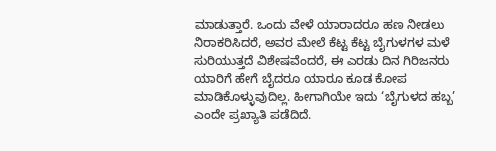ಮಾಡುತ್ತಾರೆ. ಒಂದು ವೇಳೆ ಯಾರಾದರೂ ಹಣ ನೀಡಲು ನಿರಾಕರಿಸಿದರೆ, ಅವರ ಮೇಲೆ ಕೆಟ್ಟ ಕೆಟ್ಟ ಬೈಗುಳಗಳ ಮಳೆ ಸುರಿಯುತ್ತದೆ ವಿಶೇಷವೆಂದರೆ, ಈ ಎರಡು ದಿನ ಗಿರಿಜನರು ಯಾರಿಗೆ ಹೇಗೆ ಬೈದರೂ ಯಾರೂ ಕೂಡ ಕೋಪ ಮಾಡಿಕೊಳ್ಳುವುದಿಲ್ಲ. ಹೀಗಾಗಿಯೇ ಇದು ‘ಬೈಗುಳದ ಹಬ್ಬ’ ಎಂದೇ ಪ್ರಖ್ಯಾತಿ ಪಡೆದಿದೆ.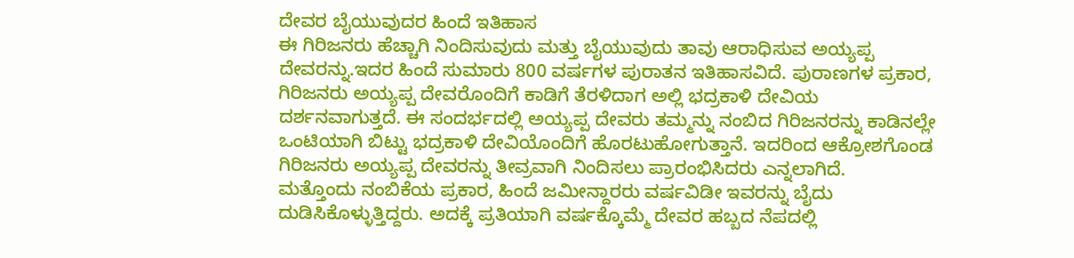ದೇವರ ಬೈಯುವುದರ ಹಿಂದೆ ಇತಿಹಾಸ
ಈ ಗಿರಿಜನರು ಹೆಚ್ಚಾಗಿ ನಿಂದಿಸುವುದು ಮತ್ತು ಬೈಯುವುದು ತಾವು ಆರಾಧಿಸುವ ಅಯ್ಯಪ್ಪ ದೇವರನ್ನು.ಇದರ ಹಿಂದೆ ಸುಮಾರು 800 ವರ್ಷಗಳ ಪುರಾತನ ಇತಿಹಾಸವಿದೆ. ಪುರಾಣಗಳ ಪ್ರಕಾರ, ಗಿರಿಜನರು ಅಯ್ಯಪ್ಪ ದೇವರೊಂದಿಗೆ ಕಾಡಿಗೆ ತೆರಳಿದಾಗ ಅಲ್ಲಿ ಭದ್ರಕಾಳಿ ದೇವಿಯ ದರ್ಶನವಾಗುತ್ತದೆ. ಈ ಸಂದರ್ಭದಲ್ಲಿ ಅಯ್ಯಪ್ಪ ದೇವರು ತಮ್ಮನ್ನು ನಂಬಿದ ಗಿರಿಜನರನ್ನು ಕಾಡಿನಲ್ಲೇ ಒಂಟಿಯಾಗಿ ಬಿಟ್ಟು ಭದ್ರಕಾಳಿ ದೇವಿಯೊಂದಿಗೆ ಹೊರಟುಹೋಗುತ್ತಾನೆ. ಇದರಿಂದ ಆಕ್ರೋಶಗೊಂಡ ಗಿರಿಜನರು ಅಯ್ಯಪ್ಪ ದೇವರನ್ನು ತೀವ್ರವಾಗಿ ನಿಂದಿಸಲು ಪ್ರಾರಂಭಿಸಿದರು ಎನ್ನಲಾಗಿದೆ.
ಮತ್ತೊಂದು ನಂಬಿಕೆಯ ಪ್ರಕಾರ, ಹಿಂದೆ ಜಮೀನ್ದಾರರು ವರ್ಷವಿಡೀ ಇವರನ್ನು ಬೈದು ದುಡಿಸಿಕೊಳ್ಳುತ್ತಿದ್ದರು. ಅದಕ್ಕೆ ಪ್ರತಿಯಾಗಿ ವರ್ಷಕ್ಕೊಮ್ಮೆ ದೇವರ ಹಬ್ಬದ ನೆಪದಲ್ಲಿ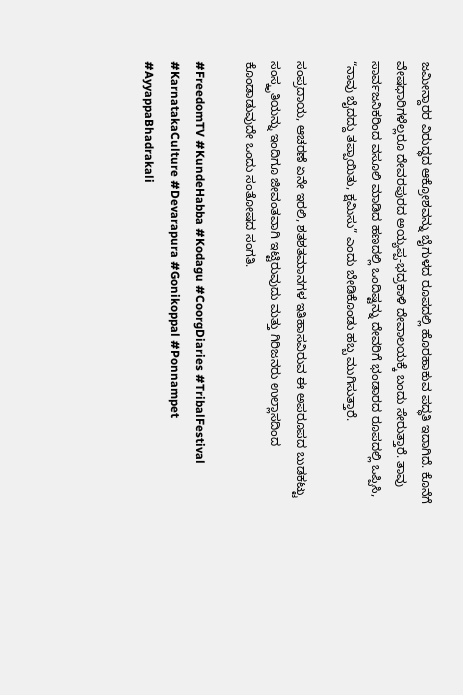ಜಮೀನ್ದಾರರ ವಿರುದ್ಧದ ಆಕ್ರೋಶವನ್ನು ಬೈಗುಳದ ರೂಪದಲ್ಲಿ ಹೊರಹಾಕುವ ಪದ್ಧತಿ ಇದಾಗಿದೆ. ಕೊನೆಗೆ ವೇಷಧಾರಿಗಳೆಲ್ಲರೂ ದೇವರಪುರದ ಅಯ್ಯಪ್ಪ-ಭದ್ರಕಾಳಿ ದೇವಾಲಯಕ್ಕೆ ಬಂದು ಸೇರುತ್ತಾರೆ. ತಾವು ಸಾರ್ವಜನಿಕರಿಂದ ವಸೂಲಿ ಮಾಡಿದ ಹಣದಲ್ಲಿ ಒಂದಿಷ್ಟನ್ನು ದೇವರಿಗೆ ಭಂಡಾರದ ರೂಪದಲ್ಲಿ ಒಪ್ಪಿಸಿ, “ನಾವು ಬೈದದ್ದು ತಪ್ಪಾಯಿತು, ಕ್ಷಮಿಸು” ಎಂದು ಬೇಡಿಕೊಂಡು ಹಬ್ಬ ಮುಗಿಸುತ್ತಾರೆ.

ಸಂಪ್ರದಾಯ, ಆಚರಣೆ ಏನೇ ಇರಲಿ, ಶತಶತಮಾನಗಳ ಇತಿಹಾಸವಿರುವ ಈ ಅಪರೂಪದ ಬುಡಕಟ್ಟು ಸಂಸ್ಕೃತಿಯನ್ನು ಇಂದಿಗೂ ಜೀವಂತವಾಗಿ ಇಟ್ಟಿರುವುದು ಮತ್ತು ಗಿರಿಜನರು ಉಲ್ಲಾಸದಿಂದ ಕೊಂಡಾಡುವುದೇ ಒಂದು ಸಂತೋಷದ ಸಂಗತಿ.

#FreedomTV #KundeHabba #Kodagu #CoorgDiaries #TribalFestival #KarnatakaCulture #Devarapura #Gonikoppal #Ponnampet #AyyappaBhadrakali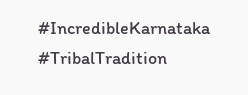#IncredibleKarnataka #TribalTradition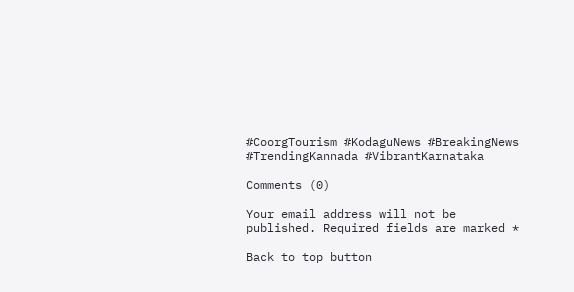#CoorgTourism #KodaguNews #BreakingNews #TrendingKannada #VibrantKarnataka

Comments (0)

Your email address will not be published. Required fields are marked *

Back to top button